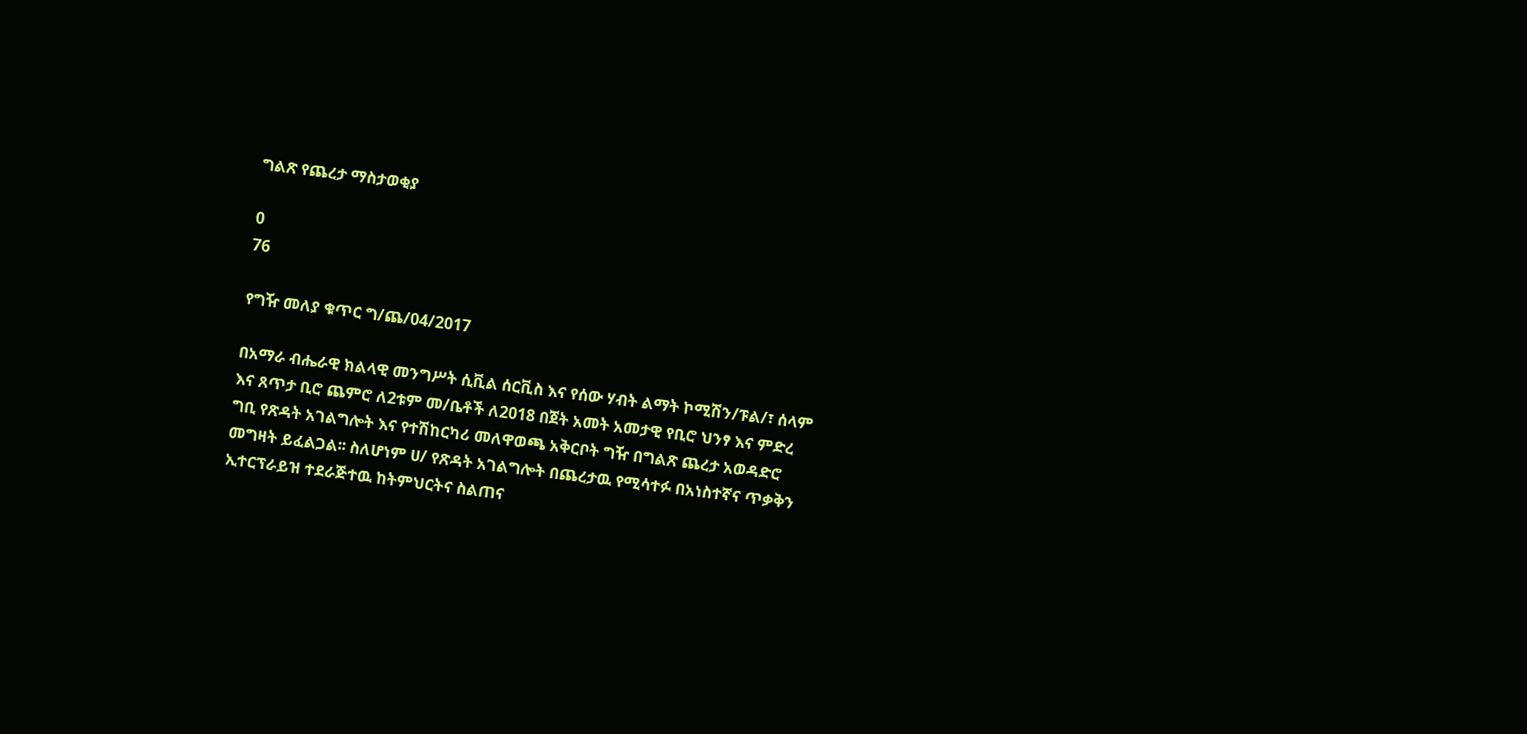ግልጽ የጨረታ ማስታወቂያ

0
76

የግዥ መለያ ቁጥር ግ/ጨ/04/2017

በአማራ ብሔራዊ ክልላዊ መንግሥት ሲቪል ሰርቪስ እና የሰው ሃብት ልማት ኮሚሽን/ፑል/፣ ሰላም እና ጸጥታ ቢሮ ጨምሮ ለ2ቱም መ/ቤቶች ለ2018 በጀት አመት አመታዊ የቢሮ ህንፃ እና ምድረ ግቢ የጽዳት አገልግሎት እና የተሽከርካሪ መለዋወጫ አቅርቦት ግዥ በግልጽ ጨረታ አወዳድሮ መግዛት ይፈልጋል፡፡ ስለሆነም ሀ/ የጽዳት አገልግሎት በጨረታዉ የሚሳተፉ በአነስተኛና ጥቃቅን ኢተርፕራይዝ ተደራጅተዉ ከትምህርትና ስልጠና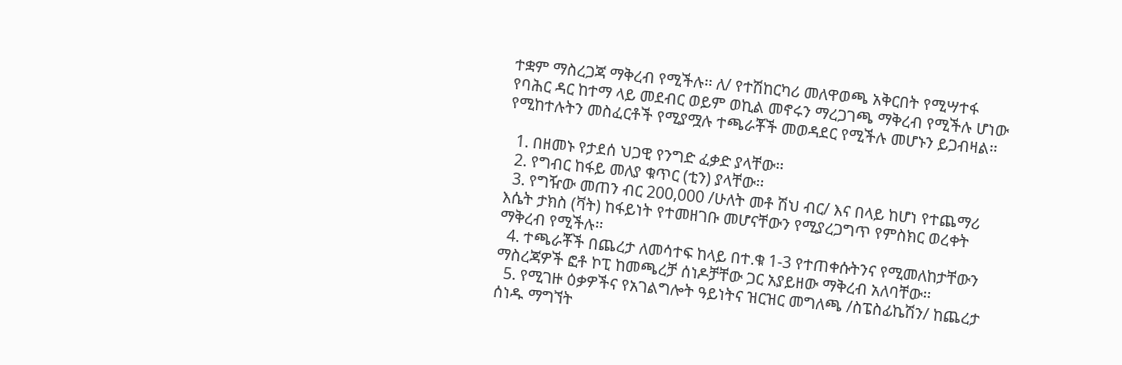ተቋም ማስረጋጃ ማቅረብ የሚችሉ፡፡ ለ/ የተሽከርካሪ መለዋወጫ አቅርበት የሚሣተፋ የባሕር ዳር ከተማ ላይ መደብር ወይም ወኪል መኖሩን ማረጋገጫ ማቅረብ የሚችሉ ሆነው የሚከተሉትን መስፈርቶች የሚያሟሉ ተጫራቾች መወዳደር የሚችሉ መሆኑን ይጋብዛል፡፡

  1. በዘመኑ የታደሰ ህጋዊ የንግድ ፈቃድ ያላቸው፡፡
  2. የግብር ከፋይ መለያ ቁጥር (ቲን) ያላቸው፡፡
  3. የግዥው መጠን ብር 200,000 /ሁለት መቶ ሽህ ብር/ እና በላይ ከሆነ የተጨማሪ እሴት ታክስ (ቫት) ከፋይነት የተመዘገቡ መሆናቸውን የሚያረጋግጥ የምስክር ወረቀት ማቅረብ የሚችሉ፡፡
  4. ተጫራቾች በጨረታ ለመሳተፍ ከላይ በተ.ቁ 1-3 የተጠቀሱትንና የሚመለከታቸውን ማስረጃዎች ፎቶ ኮፒ ከመጫረቻ ሰነዶቻቸው ጋር አያይዘው ማቅረብ አለባቸው፡፡
  5. የሚገዙ ዕቃዎችና የአገልግሎት ዓይነትና ዝርዝር መግለጫ /ስፔስፊኬሽን/ ከጨረታ ሰነዱ ማግኘት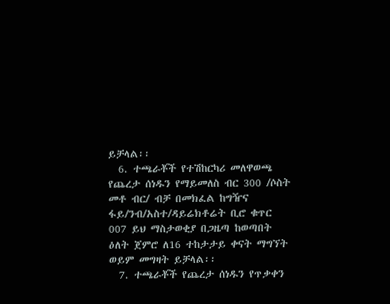ይቻላል፡፡
  6. ተጫራቾች የተሽከርካሪ መለዋወጫ የጨረታ ሰነዱን የማይመለስ ብር 300 /ሶስት መቶ ብር/ ብቻ በመክፈል ከግዥና ፋይ/ንብ/አስተ/ዳይሬክቶሬት ቢሮ ቁጥር 007 ይህ ማስታወቂያ በጋዜጣ ከወጣበት ዕለት ጀምሮ ለ16 ተከታታይ ቀናት ማግኘት ወይም መግዛት ይቻላል፡፡
  7. ተጫራቾች የጨረታ ሰነዱን የጥቃቀን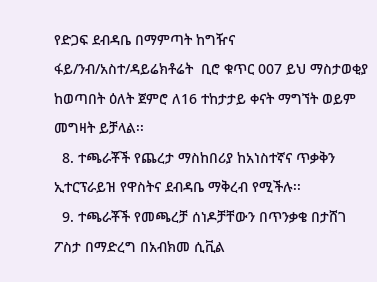የድጋፍ ደብዳቤ በማምጣት ከግዥና ፋይ/ንብ/አስተ/ዳይሬክቶሬት  ቢሮ ቁጥር 007 ይህ ማስታወቂያ ከወጣበት ዕለት ጀምሮ ለ16 ተከታታይ ቀናት ማግኘት ወይም መግዛት ይቻላል፡፡
  8. ተጫራቾች የጨረታ ማስከበሪያ ከአነስተኛና ጥቃቅን ኢተርፕራይዝ የዋስትና ደብዳቤ ማቅረብ የሚችሉ፡፡
  9. ተጫራቾች የመጫረቻ ሰነዶቻቸውን በጥንቃቄ በታሸገ ፖስታ በማድረግ በአብክመ ሲቪል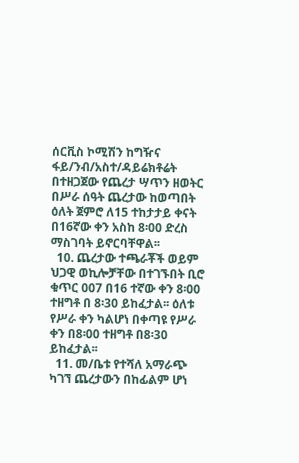ሰርቪስ ኮሚሽን ከግዥና ፋይ/ንብ/አስተ/ዳይሬክቶሬት በተዘጋጀው የጨረታ ሣጥን ዘወትር በሥራ ሰዓት ጨረታው ከወጣበት ዕለት ጀምሮ ለ15 ተከታታይ ቀናት በ16ኛው ቀን አስከ 8፡00 ድረስ ማስገባት ይኖርባቸዋል፡፡
  10. ጨረታው ተጫራቾች ወይም ህጋዊ ወኪሎቻቸው በተገኙበት ቢሮ ቁጥር 007 በ16 ተኛው ቀን 8፡00 ተዘግቶ በ 8፡30 ይከፈታል፡፡ ዕለቱ የሥራ ቀን ካልሆነ በቀጣዩ የሥራ ቀን በ8፡00 ተዘግቶ በ8፡30 ይከፈታል፡፡
  11. መ/ቤቱ የተሻለ አማራጭ ካገኘ ጨረታውን በከፊልም ሆነ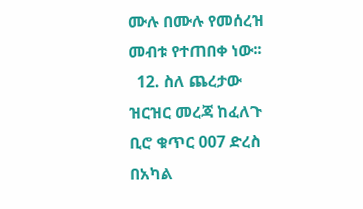ሙሉ በሙሉ የመሰረዝ መብቱ የተጠበቀ ነው፡፡
  12. ስለ ጨረታው ዝርዝር መረጃ ከፈለጉ ቢሮ ቁጥር 007 ድረስ በአካል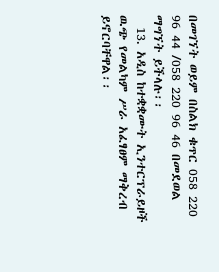በመገኘት ወይም በስልክ ቁጥር 058 220 96 44 /058 220 96 46 በመደወል ማግኘት ይችላሉ፡፡
  13. አዲስ ከተቋቋሙት ኢንተርፕራይዞች ዉጭ የመልካም ሥራ አፈፃፀም ማቅረብ ይኖርባቸዋል፡፡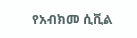የአብክመ ሲቪል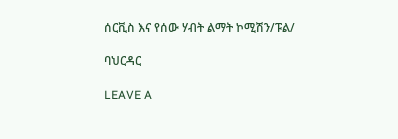ሰርቪስ እና የሰው ሃብት ልማት ኮሚሽን/ፑል/

ባህርዳር

LEAVE A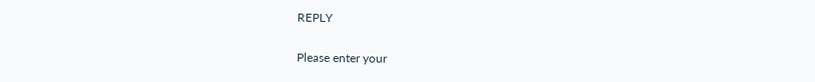REPLY

Please enter your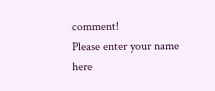comment!
Please enter your name here